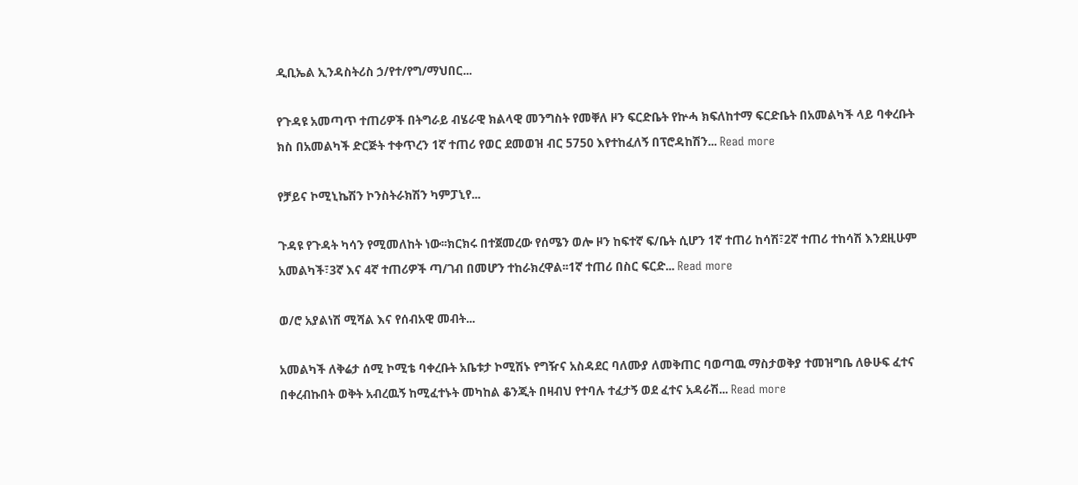ዲቢኤል ኢንዳስትሪስ ኃ/የተ/የግ/ማህበር...

የጉዳዩ አመጣጥ ተጠሪዎች በትግራይ ብሄራዊ ክልላዊ መንግስት የመቐለ ዞን ፍርድቤት የኵሓ ክፍለከተማ ፍርድቤት በአመልካች ላይ ባቀረቡት ክስ በአመልካች ድርጅት ተቀጥረን 1ኛ ተጠሪ የወር ደመወዝ ብር 5750 እየተከፈለኝ በፕሮዳከሽን... Read more

የቻይና ኮሚኒኬሽን ኮንስትራክሽን ካምፓኒየ...

ጉዳዩ የጉዳት ካሳን የሚመለከት ነው፡፡ክርክሩ በተጀመረው የሰሜን ወሎ ዞን ከፍተኛ ፍ/ቤት ሲሆን 1ኛ ተጠሪ ከሳሽ፣2ኛ ተጠሪ ተከሳሽ እንደዚሁም አመልካች፣3ኛ እና 4ኛ ተጠሪዎች ጣ/ገብ በመሆን ተከራክረዋል፡፡1ኛ ተጠሪ በስር ፍርድ... Read more

ወ/ሮ አያልነሽ ሚሻል እና የሰብአዊ መብት...

አመልካች ለቅሬታ ሰሚ ኮሚቴ ባቀረቡት አቤቱታ ኮሚሽኑ የግዥና አስዳደር ባለሙያ ለመቅጠር ባወጣዉ ማስታወቅያ ተመዝግቤ ለፁሁፍ ፈተና በቀረብኩበት ወቅት አብረዉኝ ከሚፈተኑት መካከል ቆንጂት በዛብህ የተባሉ ተፈታኝ ወደ ፈተና አዳራሽ... Read more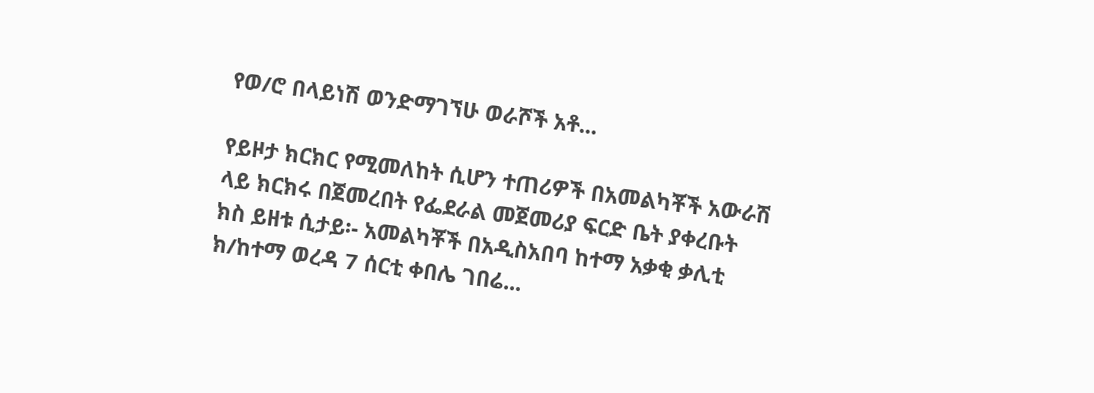የወ/ሮ በላይነሽ ወንድማገኘሁ ወራሾች አቶ...

የይዞታ ክርክር የሚመለከት ሲሆን ተጠሪዎች በአመልካቾች አውራሽ ላይ ክርክሩ በጀመረበት የፌደራል መጀመሪያ ፍርድ ቤት ያቀረቡት ክስ ይዘቱ ሲታይ፡- አመልካቾች በአዲስአበባ ከተማ አቃቂ ቃሊቲ ክ/ከተማ ወረዳ 7 ሰርቲ ቀበሌ ገበሬ...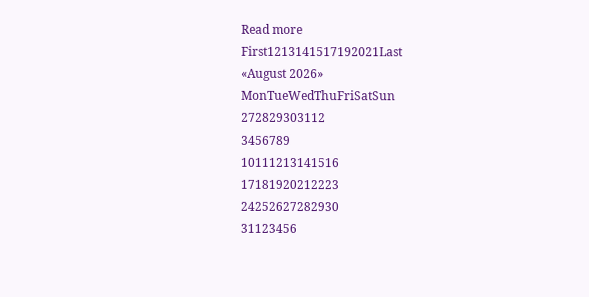Read more
First1213141517192021Last
«August 2026»
MonTueWedThuFriSatSun
272829303112
3456789
10111213141516
17181920212223
24252627282930
31123456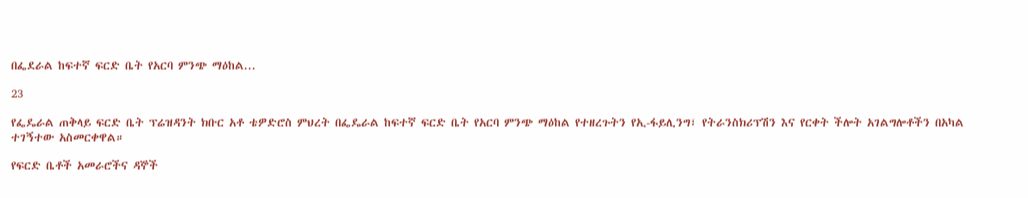በፌደራል ከፍተኛ ፍርድ ቤት የአርባ ምንጭ ማዕከል...

23

የፌዴራል ጠቅላይ ፍርድ ቤት ፕሬዝዳንት ክቡር አቶ ቴዎድሮስ ምህረት በፌዴራል ከፍተኛ ፍርድ ቤት የአርባ ምንጭ ማዕከል የተዘረጉትን የኢ-ፋይሊንግ፣ የትራንስክሪፕሽን እና የርቀት ችሎት አገልግሎቶችን በአካል ተገኝተው አስመርቀዋል።

የፍርድ ቤቶች አመራሮችና ዳኞች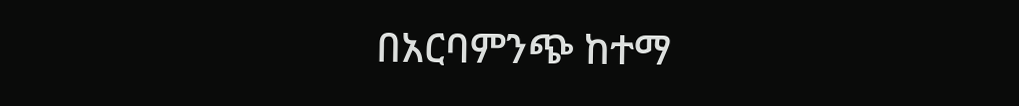በአርባምንጭ ከተማ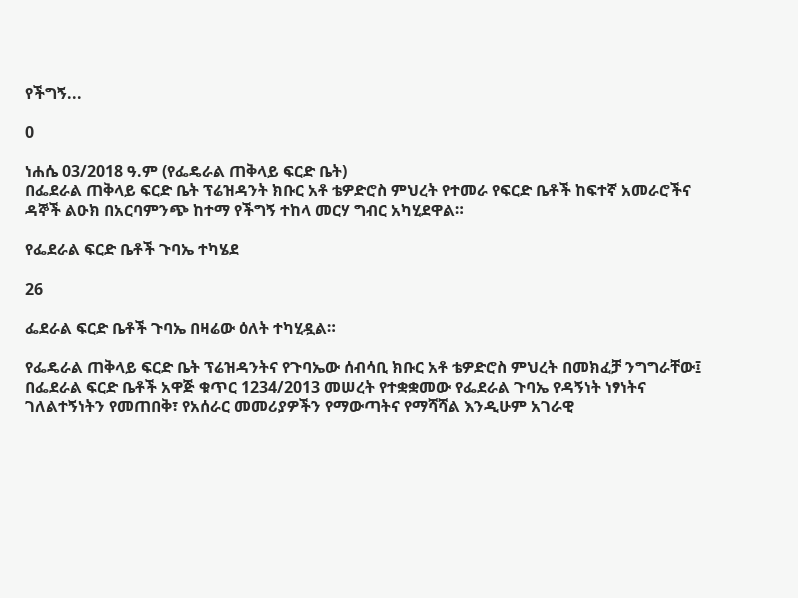የችግኝ...

0

ነሐሴ 03/2018 ዓ.ም (የፌዴራል ጠቅላይ ፍርድ ቤት)
በፌደራል ጠቅላይ ፍርድ ቤት ፕሬዝዳንት ክቡር አቶ ቴዎድሮስ ምህረት የተመራ የፍርድ ቤቶች ከፍተኛ አመራሮችና ዳኞች ልዑክ በአርባምንጭ ከተማ የችግኝ ተከላ መርሃ ግብር አካሂደዋል።

የፌደራል ፍርድ ቤቶች ጉባኤ ተካሄደ

26

ፌደራል ፍርድ ቤቶች ጉባኤ በዛሬው ዕለት ተካሂዷል።

የፌዴራል ጠቅላይ ፍርድ ቤት ፕሬዝዳንትና የጉባኤው ሰብሳቢ ክቡር አቶ ቴዎድሮስ ምህረት በመክፈቻ ንግግራቸው፤ በፌደራል ፍርድ ቤቶች አዋጅ ቁጥር 1234/2013 መሠረት የተቋቋመው የፌደራል ጉባኤ የዳኝነት ነፃነትና ገለልተኝነትን የመጠበቅ፣ የአሰራር መመሪያዎችን የማውጣትና የማሻሻል እንዲሁም አገራዊ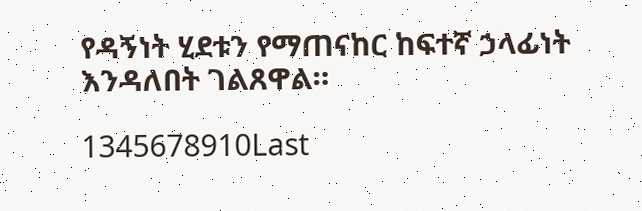የዳኝነት ሂደቱን የማጠናከር ከፍተኛ ኃላፊነት እንዳለበት ገልጸዋል።

1345678910Last